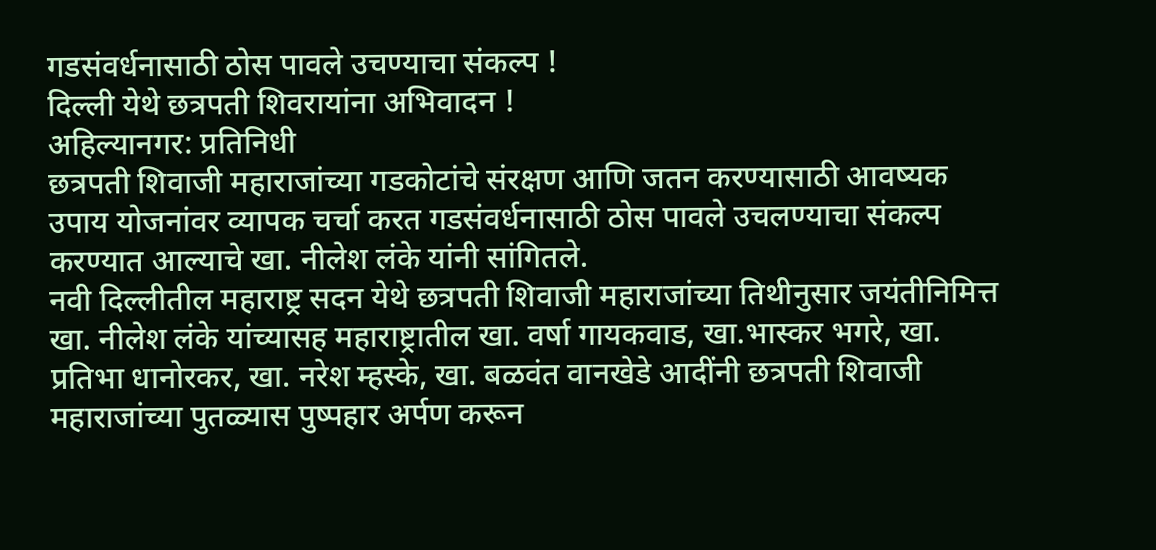गडसंवर्धनासाठी ठोस पावले उचण्याचा संकल्प !
दिल्ली येथे छत्रपती शिवरायांना अभिवादन !
अहिल्यानगर: प्रतिनिधी
छत्रपती शिवाजी महाराजांच्या गडकोटांचे संरक्षण आणि जतन करण्यासाठी आवष्यक उपाय योजनांवर व्यापक चर्चा करत गडसंवर्धनासाठी ठोस पावले उचलण्याचा संकल्प करण्यात आल्याचे खा. नीलेश लंके यांनी सांगितले.
नवी दिल्लीतील महाराष्ट्र सदन येथे छत्रपती शिवाजी महाराजांच्या तिथीनुसार जयंतीनिमित्त खा. नीलेश लंके यांच्यासह महाराष्ट्रातील खा. वर्षा गायकवाड, खा.भास्कर भगरे, खा. प्रतिभा धानोरकर, खा. नरेश म्हस्के, खा. बळवंत वानखेडे आदींनी छत्रपती शिवाजी महाराजांच्या पुतळ्यास पुष्पहार अर्पण करून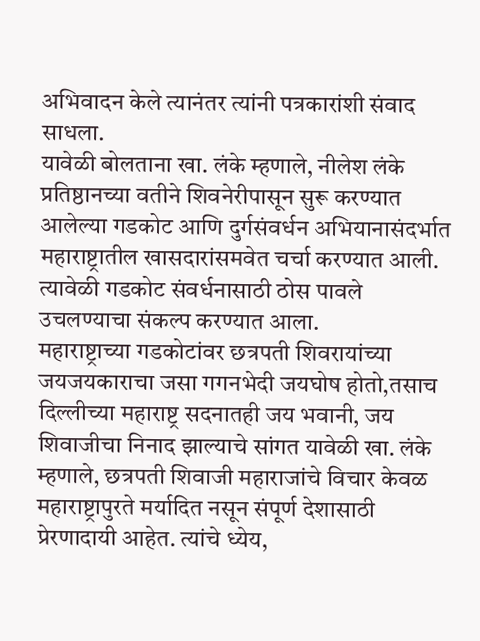अभिवादन केले त्यानंतर त्यांनी पत्रकारांशी संवाद साधला.
यावेळी बोलताना खा. लंके म्हणाले, नीलेश लंके प्रतिष्ठानच्या वतीने शिवनेरीपासून सुरू करण्यात आलेल्या गडकोट आणि दुर्गसंवर्धन अभियानासंदर्भात महाराष्ट्रातील खासदारांसमवेत चर्चा करण्यात आली. त्यावेळी गडकोट संवर्धनासाठी ठोस पावले उचलण्याचा संकल्प करण्यात आला.
महाराष्ट्राच्या गडकोटांवर छत्रपती शिवरायांच्या जयजयकाराचा जसा गगनभेदी जयघोष होतो,तसाच दिल्लीच्या महाराष्ट्र सदनातही जय भवानी, जय शिवाजीचा निनाद झाल्याचे सांगत यावेळी खा. लंके म्हणाले, छत्रपती शिवाजी महाराजांचे विचार केवळ महाराष्ट्रापुरते मर्यादित नसून संपूर्ण देशासाठी प्रेरणादायी आहेत. त्यांचे ध्येय,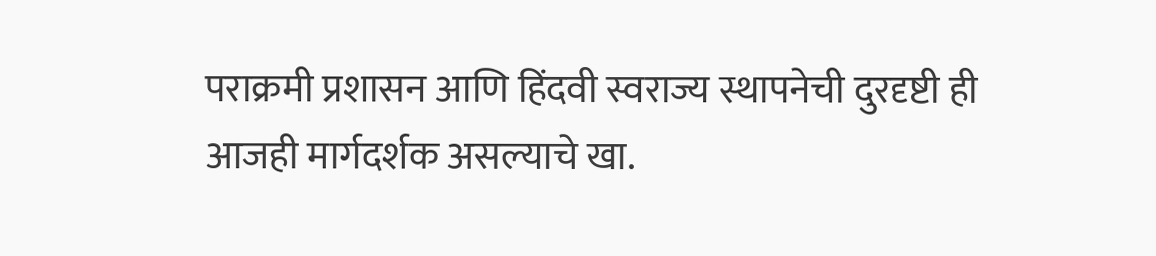पराक्रमी प्रशासन आणि हिंदवी स्वराज्य स्थापनेची दुरदृष्टी ही आजही मार्गदर्शक असल्याचे खा.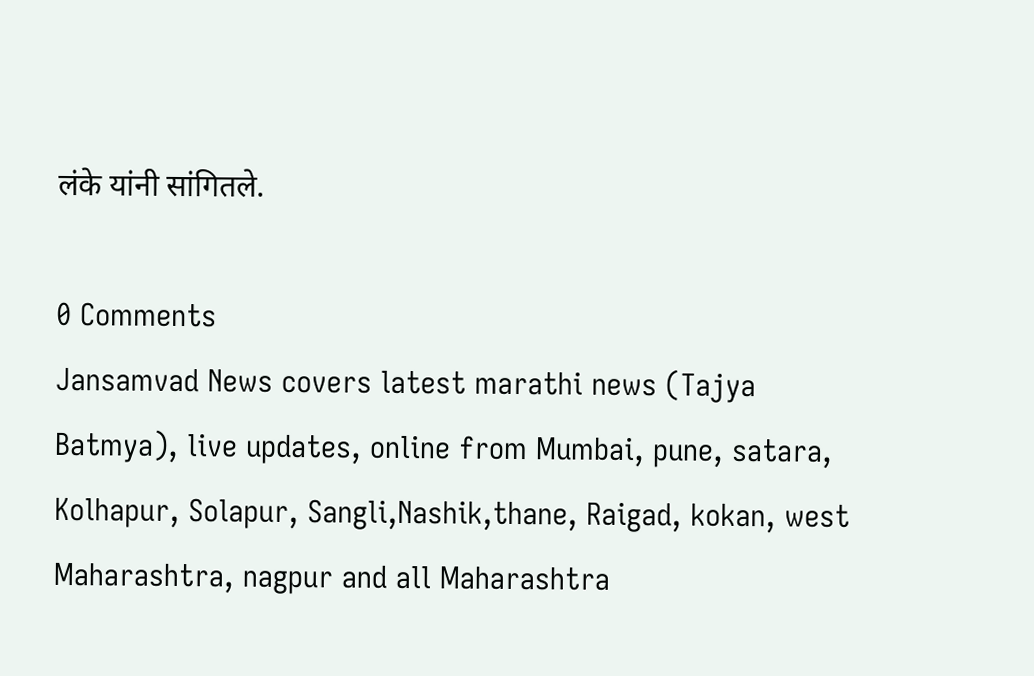लंके यांनी सांगितले.

0 Comments
Jansamvad News covers latest marathi news (Tajya Batmya), live updates, online from Mumbai, pune, satara, Kolhapur, Solapur, Sangli,Nashik,thane, Raigad, kokan, west Maharashtra, nagpur and all Maharashtra